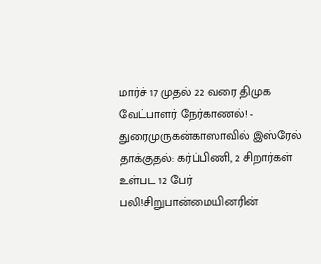மார்ச் 17 முதல் 22 வரை திமுக வேட்பாளர் நேர்காணல்! - துரைமுருகன்காஸாவில் இஸ்ரேல் தாக்குதல்: கர்ப்பிணி, 2 சிறார்கள் உள்பட 12 பேர் பலி!சிறுபான்மையினரின்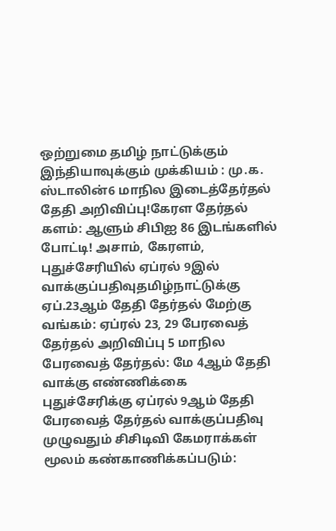ஒற்றுமை தமிழ் நாட்டுக்கும் இந்தியாவுக்கும் முக்கியம் : மு.க. ஸ்டாலின்6 மாநில இடைத்தேர்தல் தேதி அறிவிப்பு!கேரள தேர்தல் களம்: ஆளும் சிபிஐ 86 இடங்களில் போட்டி! அசாம், கேரளம், புதுச்சேரியில் ஏப்ரல் 9இல் வாக்குப்பதிவுதமிழ்நாட்டுக்கு ஏப்.23ஆம் தேதி தேர்தல் மேற்கு வங்கம்: ஏப்ரல் 23, 29 பேரவைத் தேர்தல் அறிவிப்பு 5 மாநில பேரவைத் தேர்தல்: மே 4ஆம் தேதி வாக்கு எண்ணிக்கை புதுச்சேரிக்கு ஏப்ரல் 9ஆம் தேதி பேரவைத் தேர்தல் வாக்குப்பதிவு முழுவதும் சிசிடிவி கேமராக்கள் மூலம் கண்காணிக்கப்படும்: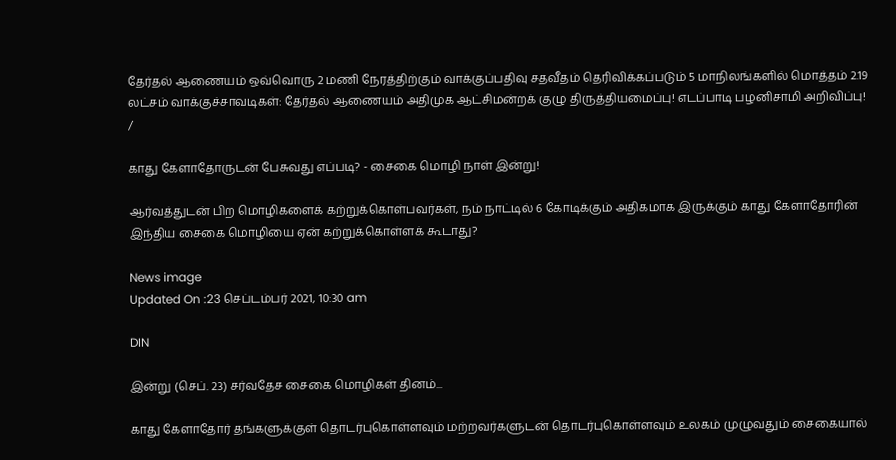தேர்தல் ஆணையம் ஒவ்வொரு 2 மணி நேரத்திற்கும் வாக்குப்பதிவு சதவீதம் தெரிவிக்கப்படும் 5 மாநிலங்களில் மொத்தம் 2.19 லட்சம் வாக்குச்சாவடிகள்: தேர்தல் ஆணையம் அதிமுக ஆட்சிமன்றக் குழு திருத்தியமைப்பு! எடப்பாடி பழனிசாமி அறிவிப்பு!
/

காது கேளாதோருடன் பேசுவது எப்படி? - சைகை மொழி நாள் இன்று!

ஆர்வத்துடன் பிற மொழிகளைக் கற்றுக்கொள்பவர்கள், நம் நாட்டில் 6 கோடிக்கும் அதிகமாக இருக்கும் காது கேளாதோரின் இந்திய சைகை மொழியை ஏன் கற்றுக்கொள்ளக் கூடாது?

News image
Updated On :23 செப்டம்பர் 2021, 10:30 am

DIN

இன்று (செப். 23) சர்வதேச சைகை மொழிகள் தினம்...

காது கேளாதோர் தங்களுக்குள் தொடர்புகொள்ளவும் மற்றவர்களுடன் தொடர்புகொள்ளவும் உலகம் முழுவதும் சைகையால்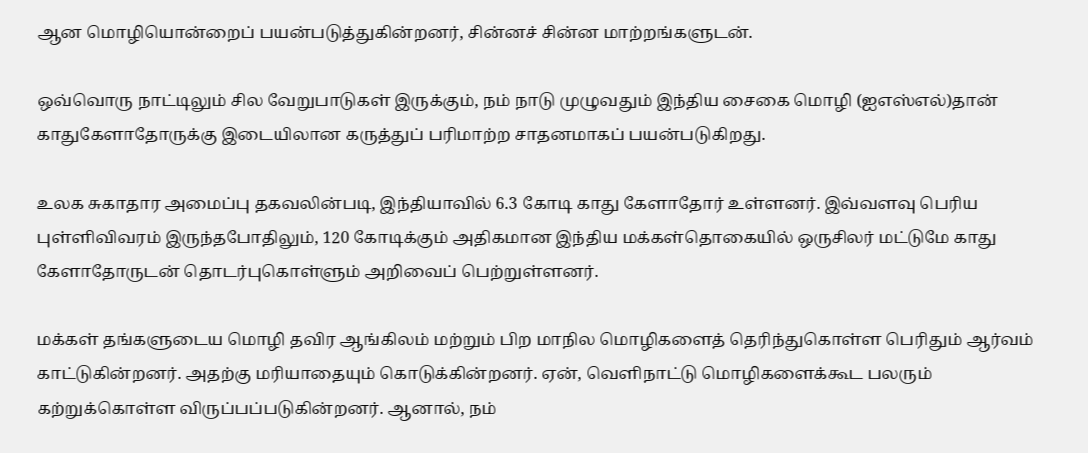ஆன மொழியொன்றைப் பயன்படுத்துகின்றனர், சின்னச் சின்ன மாற்றங்களுடன்.

ஒவ்வொரு நாட்டிலும் சில வேறுபாடுகள் இருக்கும், நம் நாடு முழுவதும் இந்திய சைகை மொழி (ஐஎஸ்எல்)தான் காதுகேளாதோருக்கு இடையிலான கருத்துப் பரிமாற்ற சாதனமாகப் பயன்படுகிறது.

உலக சுகாதார அமைப்பு தகவலின்படி, இந்தியாவில் 6.3 கோடி காது கேளாதோர் உள்ளனர். இவ்வளவு பெரிய புள்ளிவிவரம் இருந்தபோதிலும், 120 கோடிக்கும் அதிகமான இந்திய மக்கள்தொகையில் ஒருசிலர் மட்டுமே காது கேளாதோருடன் தொடர்புகொள்ளும் அறிவைப் பெற்றுள்ளனர்.

மக்கள் தங்களுடைய மொழி தவிர ஆங்கிலம் மற்றும் பிற மாநில மொழிகளைத் தெரிந்துகொள்ள பெரிதும் ஆர்வம் காட்டுகின்றனர். அதற்கு மரியாதையும் கொடுக்கின்றனர். ஏன், வெளிநாட்டு மொழிகளைக்கூட பலரும் கற்றுக்கொள்ள விருப்பப்படுகின்றனர். ஆனால், நம்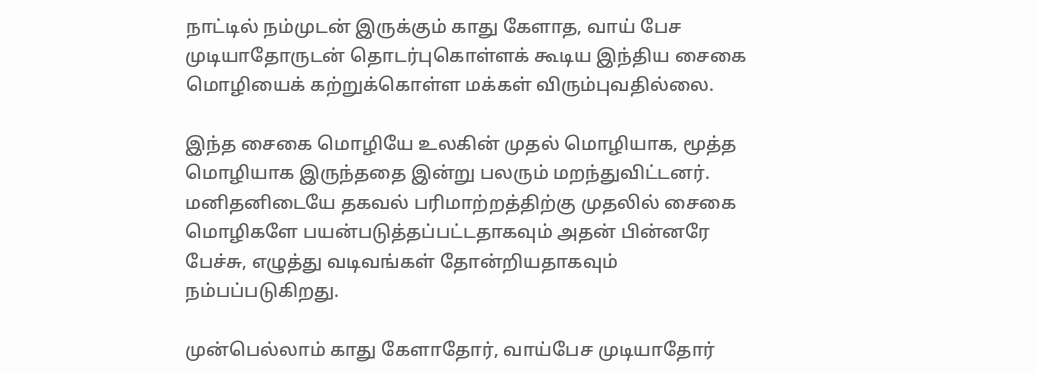நாட்டில் நம்முடன் இருக்கும் காது கேளாத, வாய் பேச முடியாதோருடன் தொடர்புகொள்ளக் கூடிய இந்திய சைகை மொழியைக் கற்றுக்கொள்ள மக்கள் விரும்புவதில்லை.

இந்த சைகை மொழியே உலகின் முதல் மொழியாக, மூத்த மொழியாக இருந்ததை இன்று பலரும் மறந்துவிட்டனர். மனிதனிடையே தகவல் பரிமாற்றத்திற்கு முதலில் சைகை மொழிகளே பயன்படுத்தப்பட்டதாகவும் அதன் பின்னரே பேச்சு, எழுத்து வடிவங்கள் தோன்றியதாகவும் நம்பப்படுகிறது.

முன்பெல்லாம் காது கேளாதோர், வாய்பேச முடியாதோர்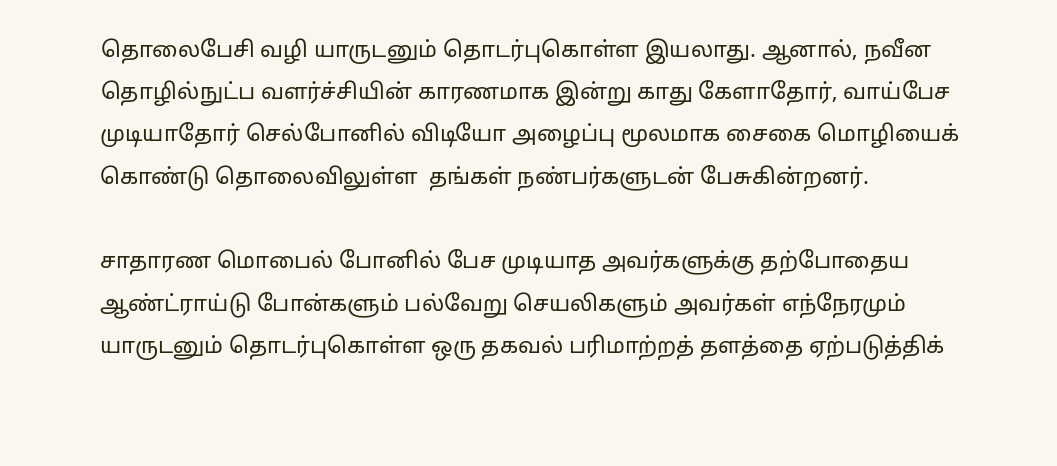தொலைபேசி வழி யாருடனும் தொடர்புகொள்ள இயலாது. ஆனால், நவீன தொழில்நுட்ப வளர்ச்சியின் காரணமாக இன்று காது கேளாதோர், வாய்பேச முடியாதோர் செல்போனில் விடியோ அழைப்பு மூலமாக சைகை மொழியைக் கொண்டு தொலைவிலுள்ள  தங்கள் நண்பர்களுடன் பேசுகின்றனர்.

சாதாரண மொபைல் போனில் பேச முடியாத அவர்களுக்கு தற்போதைய ஆண்ட்ராய்டு போன்களும் பல்வேறு செயலிகளும் அவர்கள் எந்நேரமும் யாருடனும் தொடர்புகொள்ள ஒரு தகவல் பரிமாற்றத் தளத்தை ஏற்படுத்திக்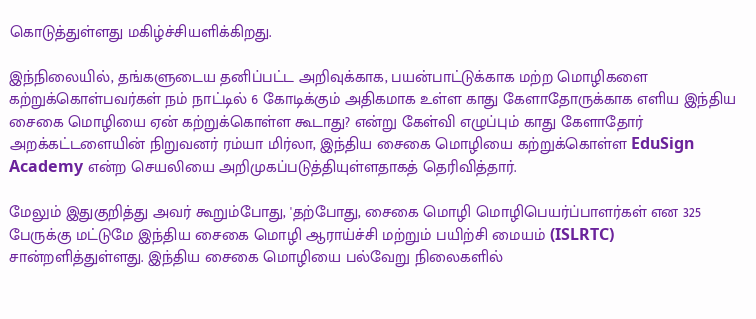கொடுத்துள்ளது மகிழ்ச்சியளிக்கிறது.

இந்நிலையில், தங்களுடைய தனிப்பட்ட அறிவுக்காக, பயன்பாட்டுக்காக மற்ற மொழிகளை கற்றுக்கொள்பவர்கள் நம் நாட்டில் 6 கோடிக்கும் அதிகமாக உள்ள காது கேளாதோருக்காக எளிய இந்திய சைகை மொழியை ஏன் கற்றுக்கொள்ள கூடாது? என்று கேள்வி எழுப்பும் காது கேளாதோர் அறக்கட்டளையின் நிறுவனர் ரம்யா மிர்லா, இந்திய சைகை மொழியை கற்றுக்கொள்ள EduSign Academy என்ற செயலியை அறிமுகப்படுத்தியுள்ளதாகத் தெரிவித்தார்.

மேலும் இதுகுறித்து அவர் கூறும்போது, 'தற்போது, சைகை மொழி மொழிபெயர்ப்பாளர்கள் என 325 பேருக்கு மட்டுமே இந்திய சைகை மொழி ஆராய்ச்சி மற்றும் பயிற்சி மையம் (ISLRTC) சான்றளித்துள்ளது. இந்திய சைகை மொழியை பல்வேறு நிலைகளில்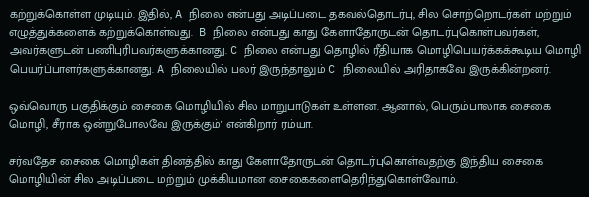கற்றுக்கொள்ள முடியும். இதில், A நிலை என்பது அடிப்படை தகவல்தொடர்பு, சில சொற்றொடர்கள் மற்றும் எழுத்துக்களைக் கற்றுக்கொள்வது.  B நிலை என்பது காது கேளாதோருடன் தொடர்புகொள்பவர்கள், அவர்களுடன் பணிபுரிபவர்களுக்கானது. C நிலை என்பது தொழில் ரீதியாக மொழிபெயர்க்கக்கூடிய மொழி பெயர்ப்பாளர்களுக்கானது. A நிலையில் பலர் இருந்தாலும் C நிலையில் அரிதாகவே இருக்கின்றனர்.

ஒவ்வொரு பகுதிக்கும் சைகை மொழியில் சில மாறுபாடுகள் உள்ளன. ஆனால், பெரும்பாலாக சைகை மொழி, சீராக ஒன்றுபோலவே இருக்கும்' என்கிறார் ரம்யா.

சர்வதேச சைகை மொழிகள் தினத்தில் காது கேளாதோருடன் தொடர்புகொள்வதற்கு இந்திய சைகை மொழியின் சில அடிப்படை மற்றும் முக்கியமான சைகைகளைதெரிந்துகொள்வோம்.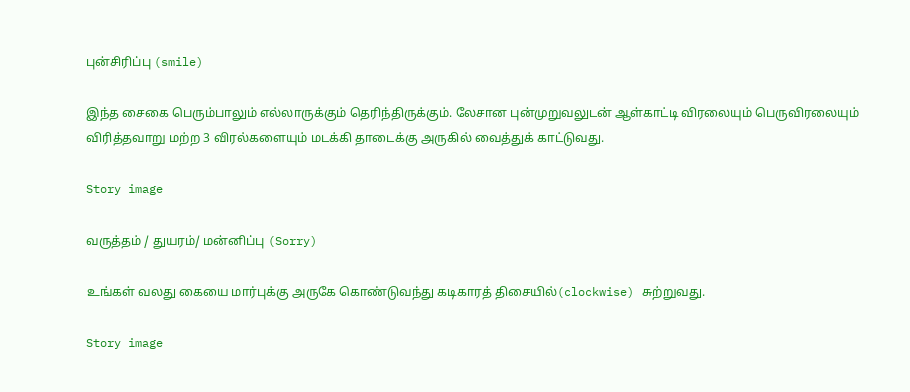புன்சிரிப்பு (smile)

இந்த சைகை பெரும்பாலும் எல்லாருக்கும் தெரிந்திருக்கும். லேசான புன்முறுவலுடன் ஆள்காட்டி விரலையும் பெருவிரலையும் விரித்தவாறு மற்ற 3 விரல்களையும் மடக்கி தாடைக்கு அருகில் வைத்துக் காட்டுவது.

Story image

வருத்தம் / துயரம்/ மன்னிப்பு (Sorry)

உங்கள் வலது கையை மார்புக்கு அருகே கொண்டுவந்து கடிகாரத் திசையில்(clockwise) சுற்றுவது.

Story image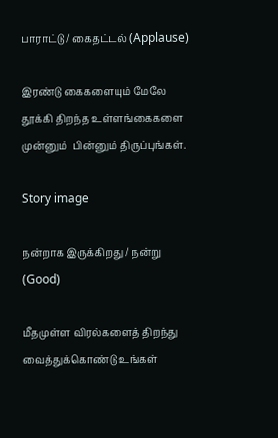பாராட்டு / கைதட்டல் (Applause)

இரண்டு கைகளையும் மேலே தூக்கி திறந்த உள்ளங்கைகளை முன்னும்  பின்னும் திருப்புங்கள்.

Story image

நன்றாக இருக்கிறது / நன்று (Good)

மீதமுள்ள விரல்களைத் திறந்து வைத்துக்கொண்டு உங்கள்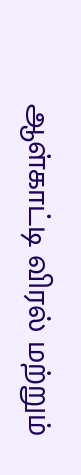ஆள்காட்டி விரல் மற்றும்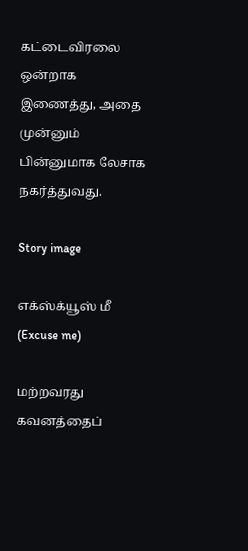கட்டைவிரலை ஒன்றாக இணைத்து, அதை முன்னும் பின்னுமாக லேசாக நகர்த்துவது.

Story image

எக்ஸ்க்யூஸ் மீ (Excuse me)

மற்றவரது கவனத்தைப்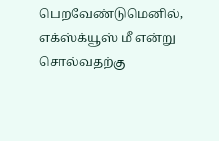பெறவேண்டுமெனில், எக்ஸ்க்யூஸ் மீ என்று சொல்வதற்கு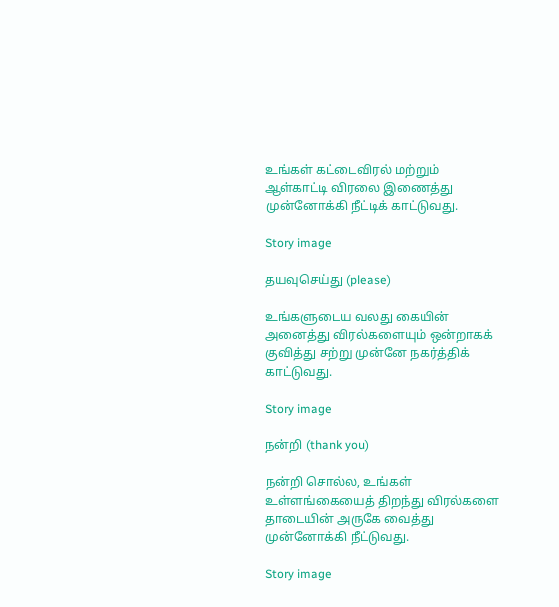உங்கள் கட்டைவிரல் மற்றும் ஆள்காட்டி விரலை இணைத்து முன்னோக்கி நீட்டிக் காட்டுவது.

Story image

தயவுசெய்து (please)

உங்களுடைய வலது கையின் அனைத்து விரல்களையும் ஒன்றாகக் குவித்து சற்று முன்னே நகர்த்திக் காட்டுவது.

Story image

நன்றி (thank you)

நன்றி சொல்ல, உங்கள் உள்ளங்கையைத் திறந்து விரல்களை தாடையின் அருகே வைத்து முன்னோக்கி நீட்டுவது.

Story image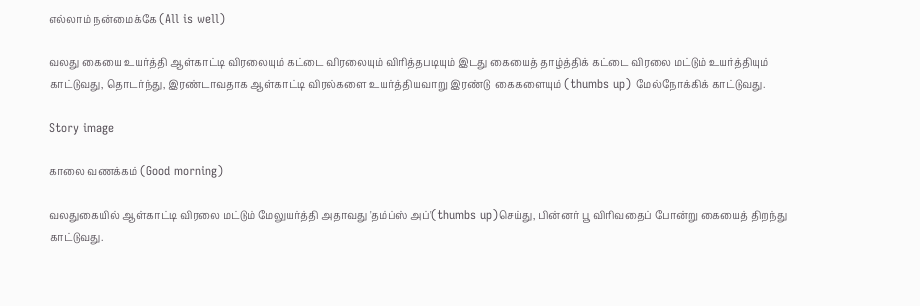எல்லாம் நன்மைக்கே (All is well)

வலது கையை உயர்த்தி ஆள்காட்டி விரலையும் கட்டை விரலையும் விரித்தபடியும் இடது கையைத் தாழ்த்திக் கட்டை விரலை மட்டும் உயர்த்தியும் காட்டுவது, தொடர்ந்து, இரண்டாவதாக ஆள்காட்டி விரல்களை உயர்த்தியவாறு இரண்டு  கைகளையும் (thumbs up) மேல்நோக்கிக் காட்டுவது.

Story image

காலை வணக்கம் (Good morning)

வலதுகையில் ஆள்காட்டி விரலை மட்டும் மேலுயர்த்தி அதாவது 'தம்ப்ஸ் அப்'(thumbs up)செய்து, பின்னர் பூ விரிவதைப் போன்று கையைத் திறந்து காட்டுவது.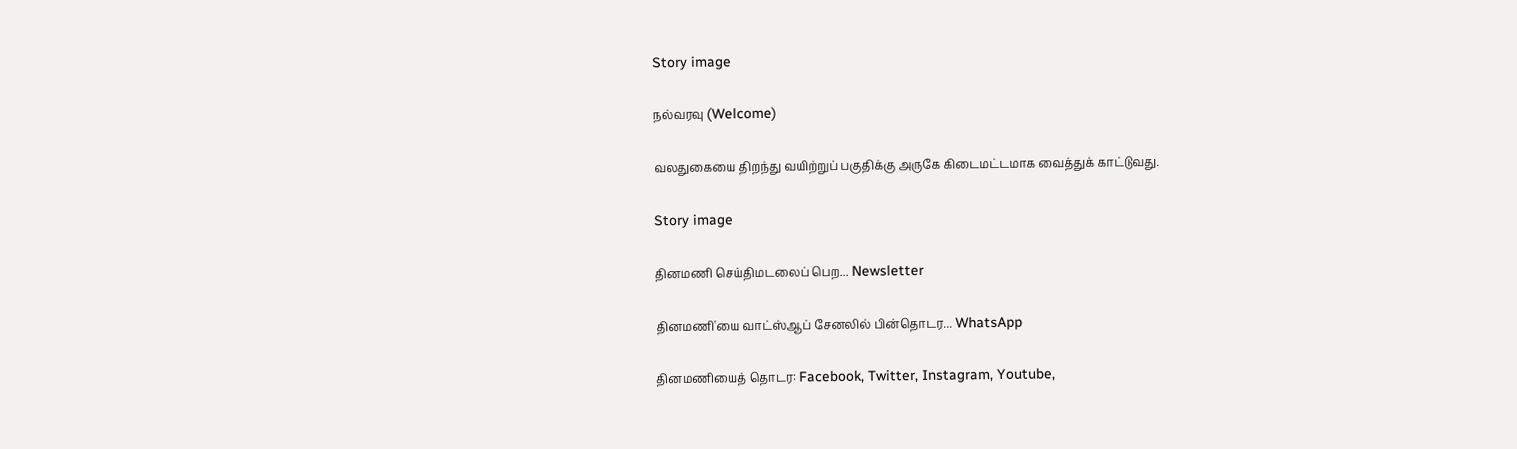Story image

நல்வரவு (Welcome)

வலதுகையை திறந்து வயிற்றுப் பகுதிக்கு அருகே கிடைமட்டமாக வைத்துக் காட்டுவது.

Story image

தினமணி செய்திமடலைப் பெற... Newsletter

தினமணி'யை வாட்ஸ்ஆப் சேனலில் பின்தொடர... WhatsApp

தினமணியைத் தொடர: Facebook, Twitter, Instagram, Youtube,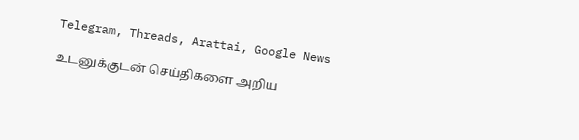Telegram, Threads, Arattai, Google News

உடனுக்குடன் செய்திகளை அறிய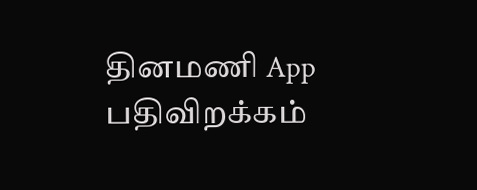தினமணி App பதிவிறக்கம்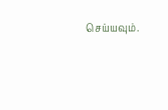செய்யவும்.